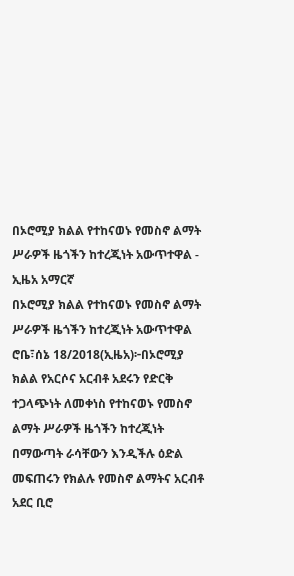በኦሮሚያ ክልል የተከናወኑ የመስኖ ልማት ሥራዎች ዜጎችን ከተረጂነት አውጥተዋል - ኢዜአ አማርኛ
በኦሮሚያ ክልል የተከናወኑ የመስኖ ልማት ሥራዎች ዜጎችን ከተረጂነት አውጥተዋል
ሮቤ፣ሰኔ 18/2018(ኢዜአ)፦በኦሮሚያ ክልል የአርሶና አርብቶ አደሩን የድርቅ ተጋላጭነት ለመቀነስ የተከናወኑ የመስኖ ልማት ሥራዎች ዜጎችን ከተረጂነት በማውጣት ራሳቸውን እንዲችሉ ዕድል መፍጠሩን የክልሉ የመስኖ ልማትና አርብቶ አደር ቢሮ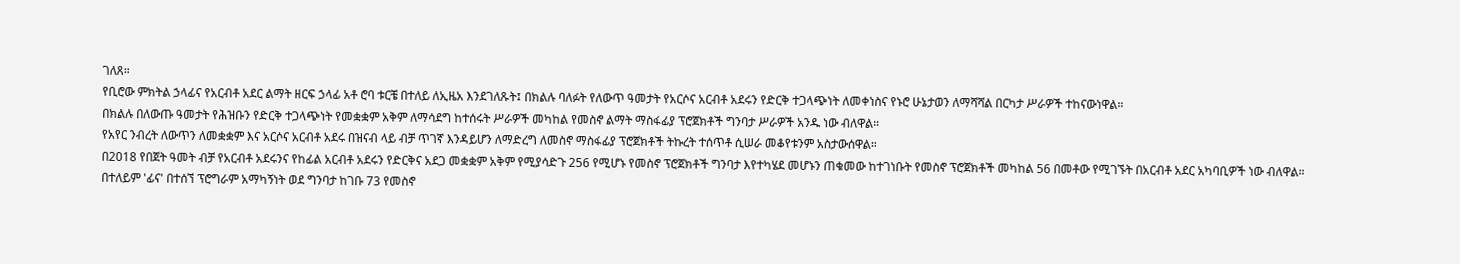ገለጸ።
የቢሮው ምክትል ኃላፊና የአርብቶ አደር ልማት ዘርፍ ኃላፊ አቶ ሮባ ቱርቼ በተለይ ለኢዜአ እንደገለጹት፤ በክልሉ ባለፉት የለውጥ ዓመታት የአርሶና አርብቶ አደሩን የድርቅ ተጋላጭነት ለመቀነስና የኑሮ ሁኔታወን ለማሻሻል በርካታ ሥራዎች ተከናውነዋል።
በክልሉ በለውጡ ዓመታት የሕዝቡን የድርቅ ተጋላጭነት የመቋቋም አቅም ለማሳደግ ከተሰሩት ሥራዎች መካከል የመስኖ ልማት ማስፋፊያ ፕሮጀክቶች ግንባታ ሥራዎች አንዱ ነው ብለዋል።
የአየር ንብረት ለውጥን ለመቋቋም እና አርሶና አርብቶ አደሩ በዝናብ ላይ ብቻ ጥገኛ እንዳይሆን ለማድረግ ለመስኖ ማስፋፊያ ፕሮጀክቶች ትኩረት ተሰጥቶ ሲሠራ መቆየቱንም አስታውሰዋል።
በ2018 የበጀት ዓመት ብቻ የአርብቶ አደሩንና የከፊል አርብቶ አደሩን የድርቅና አደጋ መቋቋም አቅም የሚያሳድጉ 256 የሚሆኑ የመስኖ ፕሮጀክቶች ግንባታ እየተካሄደ መሆኑን ጠቁመው ከተገነቡት የመስኖ ፕሮጀክቶች መካከል 56 በመቶው የሚገኙት በአርብቶ አደር አካባቢዎች ነው ብለዋል።
በተለይም 'ፊና' በተሰኘ ፕሮግራም አማካኝነት ወደ ግንባታ ከገቡ 73 የመስኖ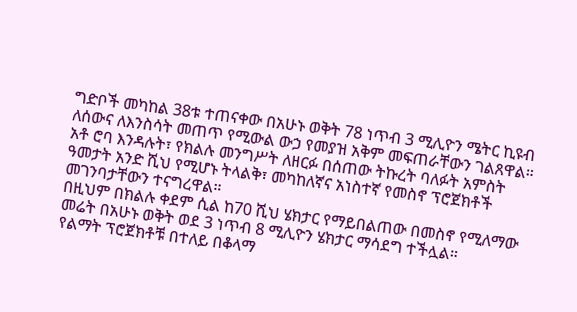ግድቦች መካከል 38ቱ ተጠናቀው በአሁኑ ወቅት 78 ነጥብ 3 ሚሊዮን ሜትር ኪዩብ ለሰውና ለእንስሳት መጠጥ የሚውል ውኃ የመያዝ አቅም መፍጠራቸውን ገልጸዋል።
አቶ ሮባ እንዳሉት፣ የክልሉ መንግሥት ለዘርፉ በሰጠው ትኩረት ባለፉት አምስት ዓመታት አንድ ሺህ የሚሆኑ ትላልቅ፣ መካከለኛና አነስተኛ የመስኖ ፕሮጀክቶች መገንባታቸውን ተናግረዋል።
በዚህም በክልሉ ቀደም ሲል ከ70 ሺህ ሄክታር የማይበልጠው በመስኖ የሚለማው መሬት በአሁኑ ወቅት ወደ 3 ነጥብ 8 ሚሊዮን ሄክታር ማሳደግ ተችሏል።
የልማት ፕሮጀክቶቹ በተለይ በቆላማ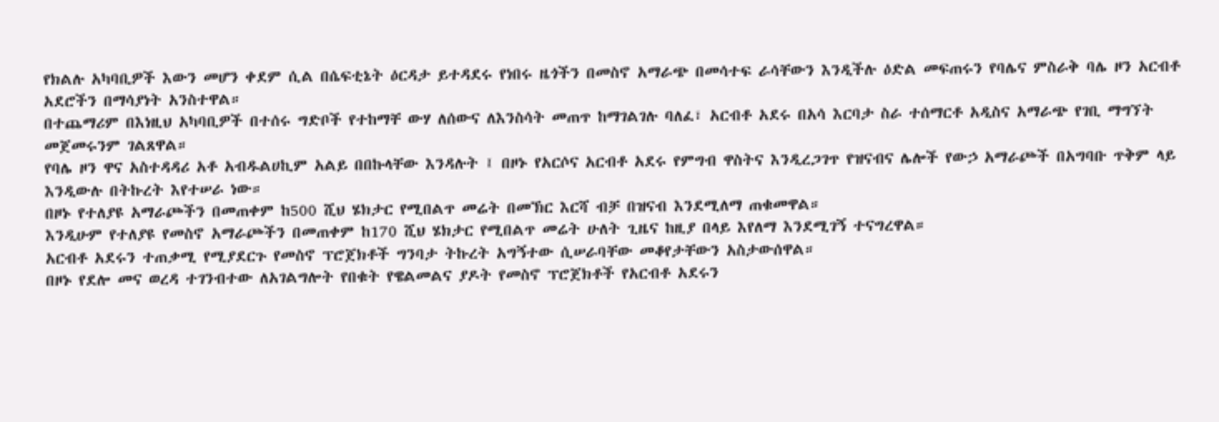የክልሉ አካባቢዎች እውን መሆን ቀደም ሲል በሴፍቲኔት ዕርዳታ ይተዳደሩ የነበሩ ዜጎችን በመስኖ አማራጭ በመሳተፍ ራሳቸውን እንዲችሉ ዕድል መፍጠሩን የባሌና ምስራቅ ባሌ ዞን አርብቶ አደሮችን በማሳያነት አንስተዋል።
በተጨማሪም በእነዚህ አካባቢዎች በተሰሩ ግድቦች የተከማቸ ውሃ ለሰውና ለእንስሳት መጠጥ ከማገልገሉ ባለፈ፣ አርብቶ አደሩ በአሳ እርባታ ስራ ተሰማርቶ አዲስና አማራጭ የገቢ ማግኘት መጀመሩንም ገልጸዋል።
የባሌ ዞን ዋና አስተዳዳሪ አቶ አብዱልሀኪም አልይ በበኩላቸው እንዳሉት ፤ በዞኑ የአርሶና አርብቶ አደሩ የምግብ ዋስትና እንዲረጋገጥ የዝናብና ሌሎች የውኃ አማራጮች በአግባቡ ጥቅም ላይ እንዲውሉ በትኩረት እየተሠራ ነው።
በዞኑ የተለያዩ አማራጮችን በመጠቀም ከ500 ሺህ ሄክታር የሚበልጥ መሬት በመኽር እርሻ ብቻ በዝናብ እንደሚለማ ጠቁመዋል።
እንዲሁም የተለያዩ የመስኖ አማራጮችን በመጠቀም ከ170 ሺህ ሄክታር የሚበልጥ መሬት ሁለት ጊዜና ከዚያ በላይ እየለማ እንደሚገኝ ተናግረዋል።
አርብቶ አደሩን ተጠቃሚ የሚያደርጉ የመስኖ ፕሮጀክቶች ግንባታ ትኩረት አግኝተው ሲሠራባቸው መቆየታቸውን አስታውሰዋል።
በዞኑ የደሎ መና ወረዳ ተገንብተው ለአገልግሎት የበቁት የዌልመልና ያዶት የመስኖ ፕሮጀክቶች የአርብቶ አደሩን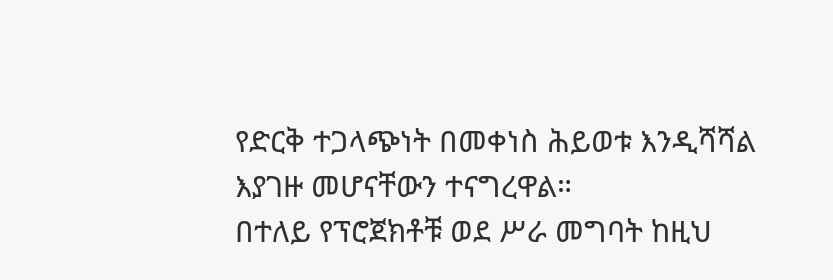የድርቅ ተጋላጭነት በመቀነስ ሕይወቱ እንዲሻሻል እያገዙ መሆናቸውን ተናግረዋል።
በተለይ የፕሮጀክቶቹ ወደ ሥራ መግባት ከዚህ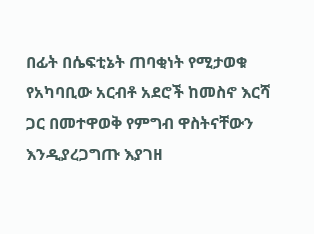በፊት በሴፍቲኔት ጠባቂነት የሚታወቁ የአካባቢው አርብቶ አደሮች ከመስኖ እርሻ ጋር በመተዋወቅ የምግብ ዋስትናቸውን እንዲያረጋግጡ እያገዘ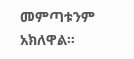መምጣቱንም አክለዋል።